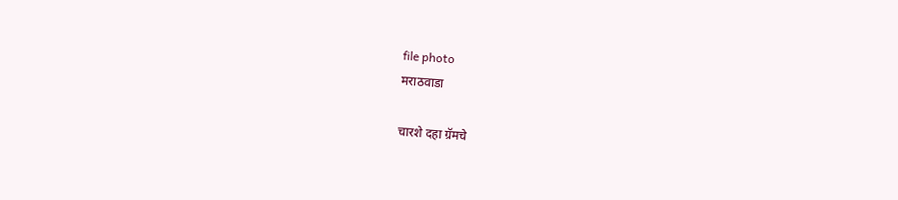file photo
मराठवाडा

चारशे दहा ग्रॅमचे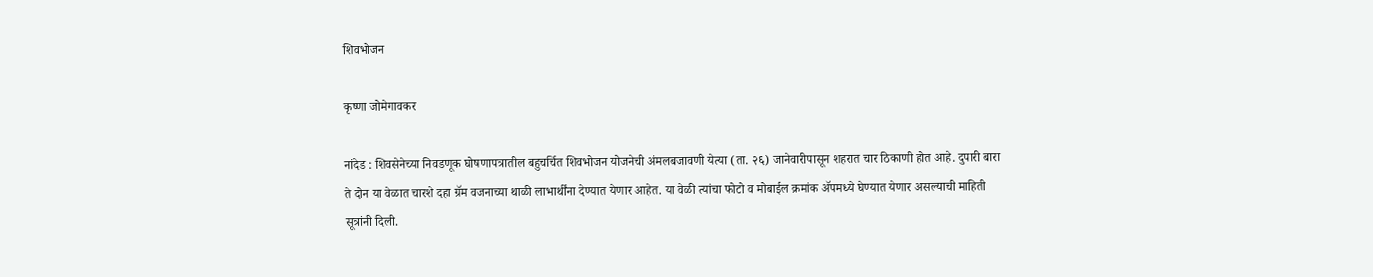शिवभोजन

कृष्णा जोमेगावकर

नांदेड : शिवसेनेच्या निवडणूक घोषणापत्रातील बहुचर्चित शिवभोजन योजनेची अंमलबजावणी येत्या (ता. २६) जानेवारीपासून शहरात चार ठिकाणी होत आहे. दुपारी बारा ते दोन या वेळात चारशे दहा ग्रॅम वजनाच्या थाळी लाभार्थींना देण्यात येणार आहेत. या वेळी त्यांचा फोटो व मोबाईल क्रमांक ॲपमध्ये घेण्यात येणार असल्याची माहिती सूत्रांनी दिली.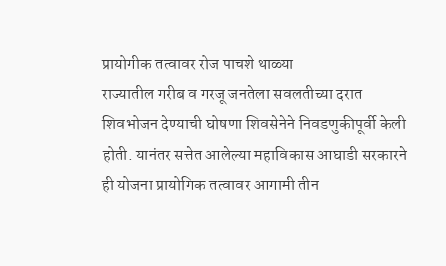प्रायोगीक तत्वावर रोज पाचशे थाळ्या
राज्यातील गरीब व गरजू जनतेला सवलतीच्या दरात शिवभोजन देण्याची घोषणा शिवसेनेने निवडणुकीपूर्वी केली होती. यानंतर सत्तेत आलेल्या महाविकास आघाडी सरकारने ही योजना प्रायोगिक तत्वावर आगामी तीन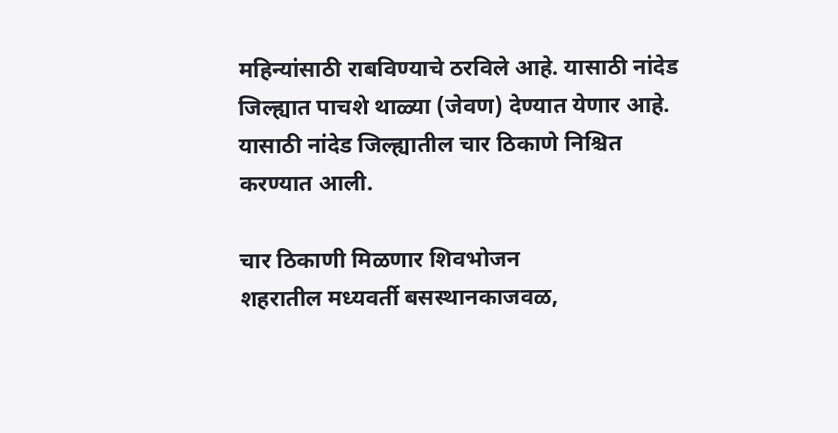महिन्यांसाठी राबविण्याचे ठरविले आहे. यासाठी नांदेड जिल्ह्यात पाचशे थाळ्या (जेवण) देण्यात येणार आहे. यासाठी नांदेड जिल्ह्यातील चार ठिकाणे निश्चित करण्यात आली.

चार ठिकाणी मिळणार शिवभोजन
शहरातील मध्यवर्ती बसस्थानकाजवळ,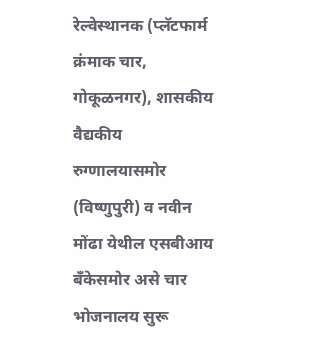रेल्वेस्थानक (प्लॅटफार्म क्रंमाक चार, गोकूळनगर), शासकीय वैद्यकीय रुग्णालयासमोर (विष्णुपुरी) व नवीन मोंढा येथील एसबीआय बॅंकेसमोर असे चार भोजनालय सुरू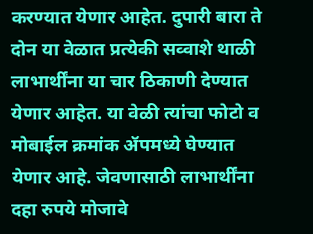करण्यात येणार आहेत. दुपारी बारा ते दोन या वेळात प्रत्येकी सव्वाशे थाळी लाभार्थींना या चार ठिकाणी देण्यात येणार आहेत. या वेळी त्यांचा फोटो व मोबाईल क्रमांक ॲपमध्ये घेण्यात येणार आहे. जेवणासाठी लाभार्थींना दहा रुपये मोजावे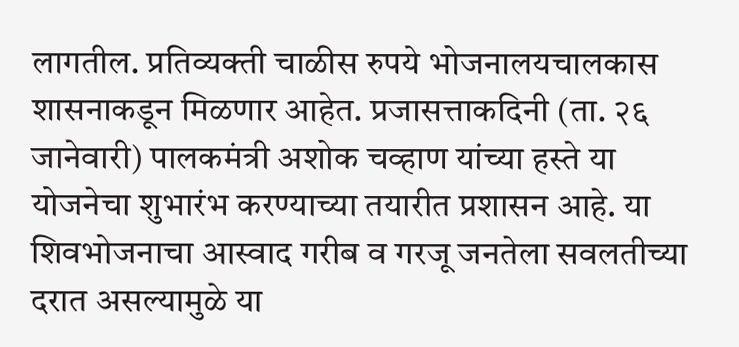लागतील. प्रतिव्यक्ती चाळीस रुपये भोजनालयचालकास शासनाकडून मिळणार आहेत. प्रजासत्ताकदिनी (ता. २६ जानेवारी) पालकमंत्री अशोक चव्हाण यांच्या हस्ते या योजनेचा शुभारंभ करण्याच्या तयारीत प्रशासन आहे. या शिवभोजनाचा आस्वाद गरीब व गरजू जनतेला सवलतीच्या दरात असल्यामुळे या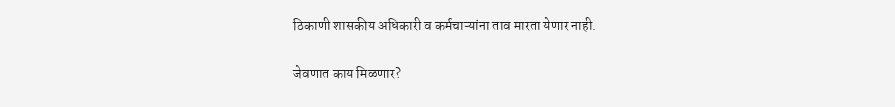ठिकाणी शासकीय अधिकारी व कर्मचाऱ्यांना ताव मारता येणार नाही.

जेवणात काय मिळणार?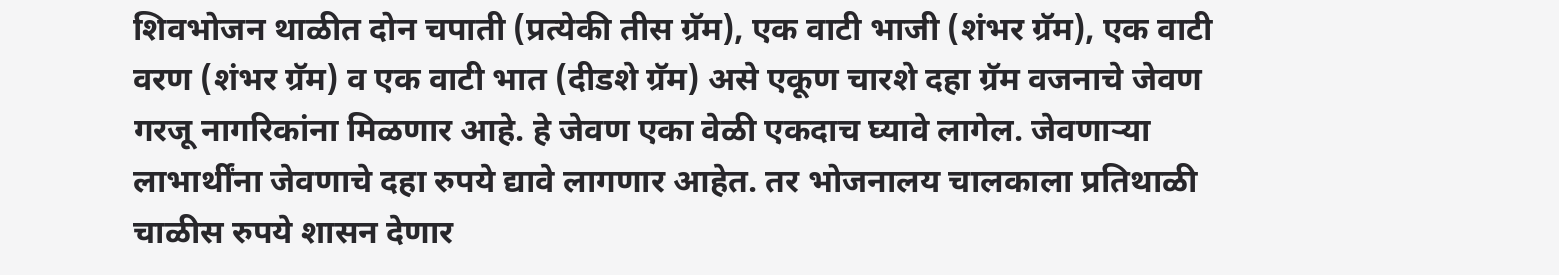शिवभोजन थाळीत दोन चपाती (प्रत्येकी तीस ग्रॅम), एक वाटी भाजी (शंभर ग्रॅम), एक वाटी वरण (शंभर ग्रॅम) व एक वाटी भात (दीडशे ग्रॅम) असे एकूण चारशे दहा ग्रॅम वजनाचे जेवण गरजू नागरिकांना मिळणार आहे. हे जेवण एका वेळी एकदाच घ्यावे लागेल. जेवणाऱ्या लाभार्थींना जेवणाचे दहा रुपये द्यावे लागणार आहेत. तर भोजनालय चालकाला प्रतिथाळी चाळीस रुपये शासन देणार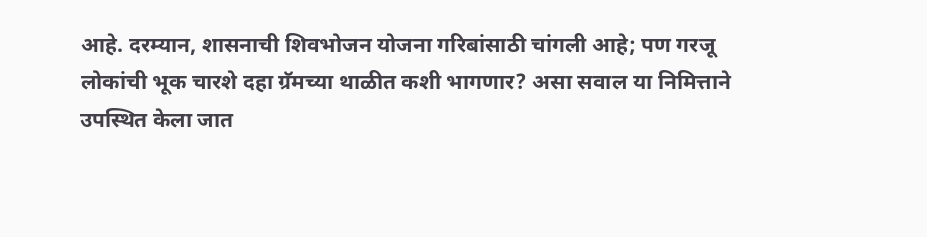आहे. दरम्यान, शासनाची शिवभोजन योजना गरिबांसाठी चांगली आहे; पण गरजू लोकांची भूक चारशे दहा ग्रॅमच्या थाळीत कशी भागणार? असा सवाल या निमित्ताने उपस्थित केला जात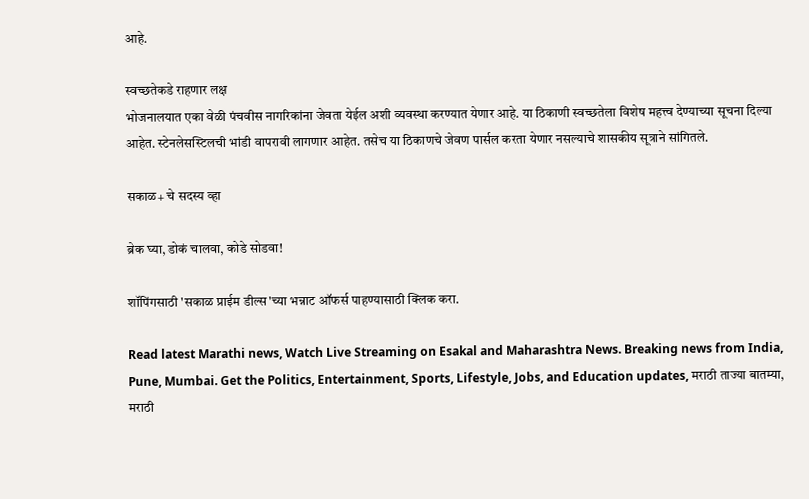आहे.

स्वच्छतेकडे राहणार लक्ष
भोजनालयात एका वेळी पंचवीस नागरिकांना जेवता येईल अशी व्यवस्था करण्यात येणार आहे. या ठिकाणी स्वच्छतेला विशेष महत्त्व देण्याच्या सूचना दिल्या आहेत. स्टेनलेसस्टिलची भांडी वापरावी लागणार आहेत. तसेच या ठिकाणचे जेवण पार्सल करता येणार नसल्याचे शासकीय सूत्राने सांगितले.

सकाळ+ चे सदस्य व्हा

ब्रेक घ्या, डोकं चालवा, कोडे सोडवा!

शॉपिंगसाठी 'सकाळ प्राईम डील्स'च्या भन्नाट ऑफर्स पाहण्यासाठी क्लिक करा.

Read latest Marathi news, Watch Live Streaming on Esakal and Maharashtra News. Breaking news from India, Pune, Mumbai. Get the Politics, Entertainment, Sports, Lifestyle, Jobs, and Education updates, मराठी ताज्या बातम्या, मराठी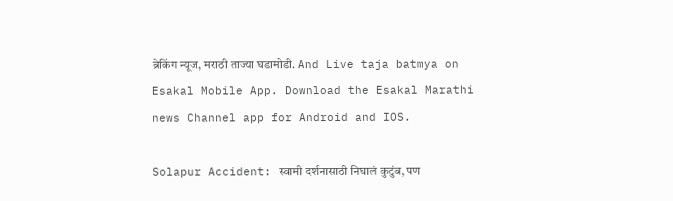ब्रेकिंग न्यूज, मराठी ताज्या घडामोडी. And Live taja batmya on Esakal Mobile App. Download the Esakal Marathi news Channel app for Android and IOS.

Solapur Accident: स्वामी दर्शनासाठी निघालं कुटुंब, पण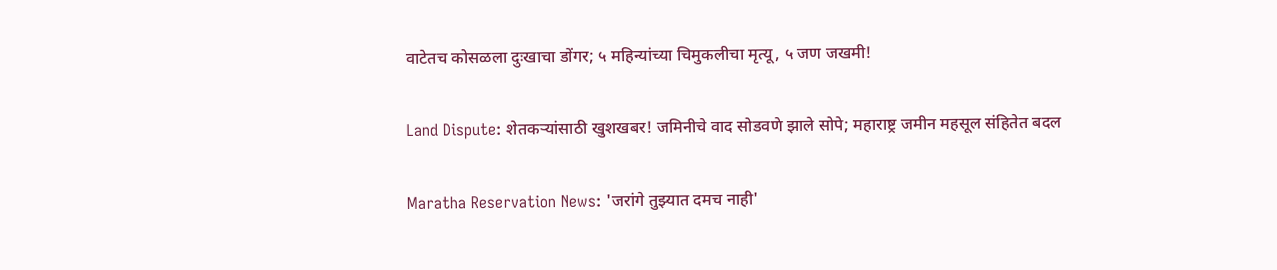वाटेतच कोसळला दुःखाचा डोंगर; ५ महिन्यांच्या चिमुकलीचा मृत्यू, ५ जण जखमी!

Land Dispute: शेतकऱ्यांसाठी खुशखबर! जमिनीचे वाद सोडवणे झाले सोपे; महाराष्ट्र जमीन महसूल संहितेत बदल

Maratha Reservation News: 'जरांगे तुझ्यात दमच नाही'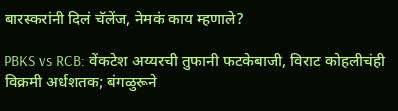बारस्करांनी दिलं चॅलेंज, नेमकं काय म्हणाले?

PBKS vs RCB: वेंकटेश अय्यरची तुफानी फटकेबाजी, विराट कोहलीचंही विक्रमी अर्धशतक; बंगळुरूने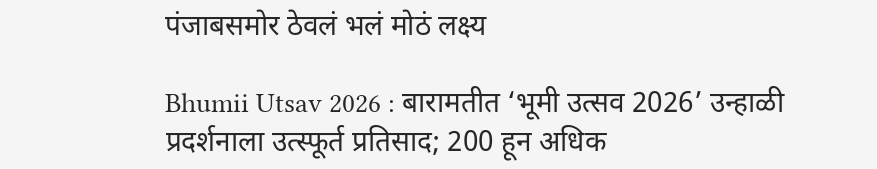पंजाबसमोर ठेवलं भलं मोठं लक्ष्य

Bhumii Utsav 2026 : बारामतीत ‘भूमी उत्सव 2026’ उन्हाळी प्रदर्शनाला उत्स्फूर्त प्रतिसाद; 200 हून अधिक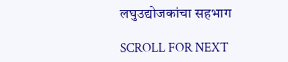लघुउद्योजकांचा सहभाग

SCROLL FOR NEXT